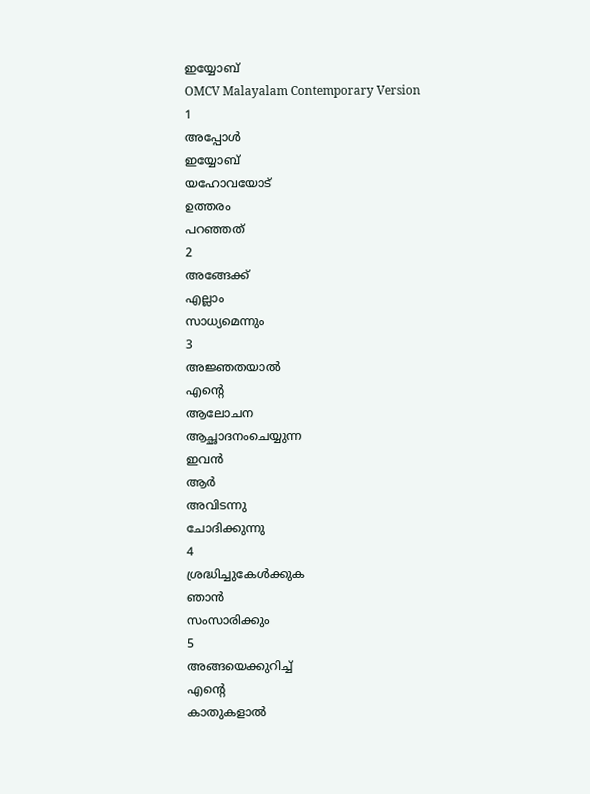ഇയ്യോബ്
OMCV Malayalam Contemporary Version
1
അപ്പോൾ
ഇയ്യോബ്
യഹോവയോട്
ഉത്തരം
പറഞ്ഞത്
2
അങ്ങേക്ക്
എല്ലാം
സാധ്യമെന്നും
3
അജ്ഞതയാൽ
എന്റെ
ആലോചന
ആച്ഛാദനംചെയ്യുന്ന
ഇവൻ
ആർ
അവിടന്നു
ചോദിക്കുന്നു
4
ശ്രദ്ധിച്ചുകേൾക്കുക
ഞാൻ
സംസാരിക്കും
5
അങ്ങയെക്കുറിച്ച്
എന്റെ
കാതുകളാൽ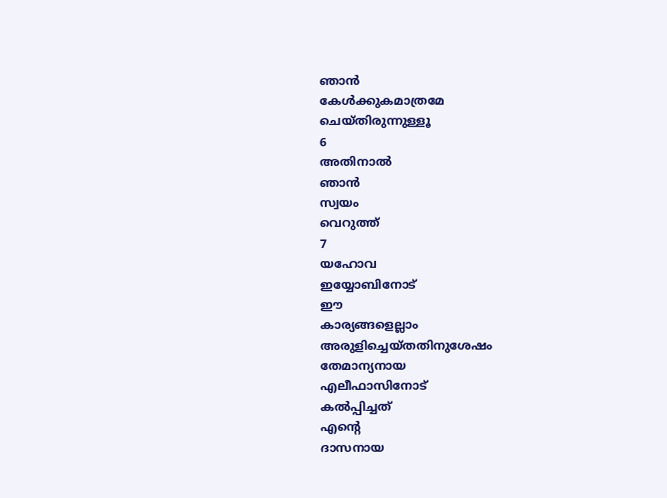ഞാൻ
കേൾക്കുകമാത്രമേ
ചെയ്തിരുന്നുള്ളൂ
6
അതിനാൽ
ഞാൻ
സ്വയം
വെറുത്ത്
7
യഹോവ
ഇയ്യോബിനോട്
ഈ
കാര്യങ്ങളെല്ലാം
അരുളിച്ചെയ്തതിനുശേഷം
തേമാന്യനായ
എലീഫാസിനോട്
കൽപ്പിച്ചത്
എന്റെ
ദാസനായ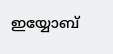ഇയ്യോബ്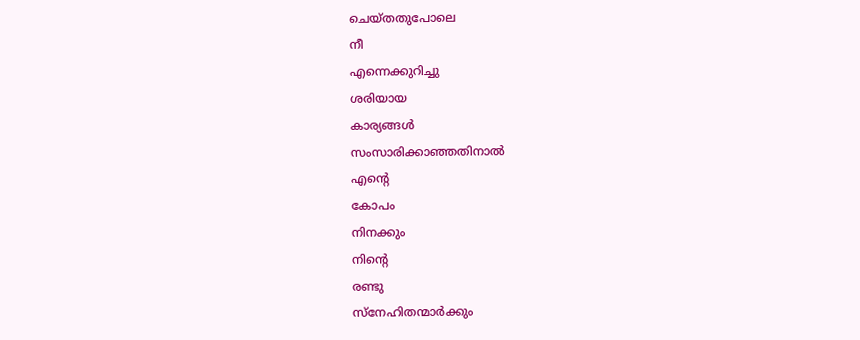ചെയ്തതുപോലെ
നീ
എന്നെക്കുറിച്ചു
ശരിയായ
കാര്യങ്ങൾ
സംസാരിക്കാഞ്ഞതിനാൽ
എന്റെ
കോപം
നിനക്കും
നിന്റെ
രണ്ടു
സ്നേഹിതന്മാർക്കും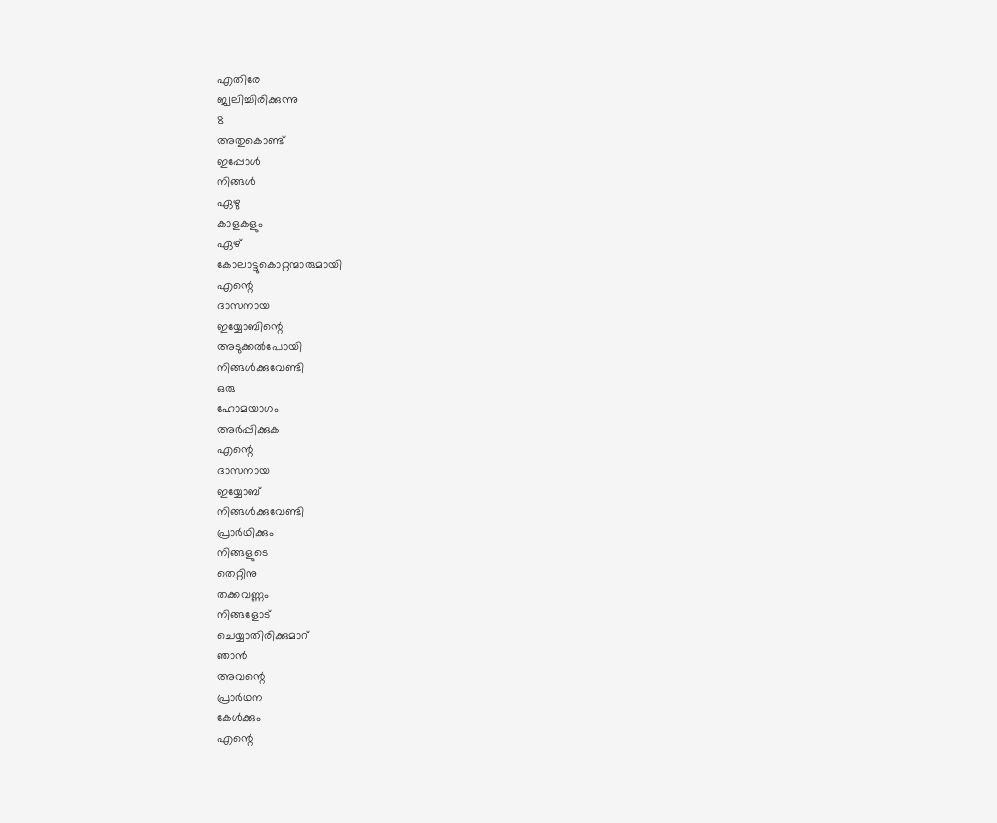എതിരേ
ജ്വലിച്ചിരിക്കുന്നു
8
അതുകൊണ്ട്
ഇപ്പോൾ
നിങ്ങൾ
ഏഴു
കാളകളും
ഏഴ്
കോലാട്ടുകൊറ്റന്മാരുമായി
എന്റെ
ദാസനായ
ഇയ്യോബിന്റെ
അടുക്കൽപോയി
നിങ്ങൾക്കുവേണ്ടി
ഒരു
ഹോമയാഗം
അർപ്പിക്കുക
എന്റെ
ദാസനായ
ഇയ്യോബ്
നിങ്ങൾക്കുവേണ്ടി
പ്രാർഥിക്കും
നിങ്ങളുടെ
തെറ്റിനു
തക്കവണ്ണം
നിങ്ങളോട്
ചെയ്യാതിരിക്കുമാറ്
ഞാൻ
അവന്റെ
പ്രാർഥന
കേൾക്കും
എന്റെ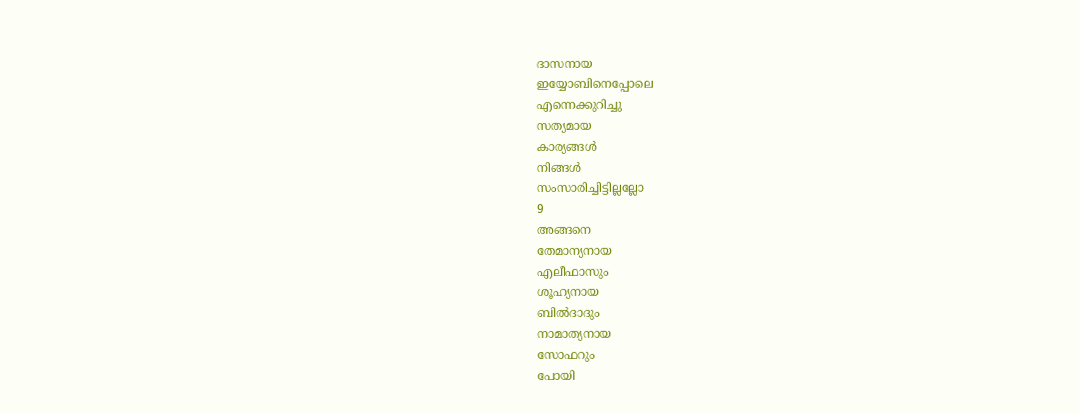ദാസനായ
ഇയ്യോബിനെപ്പോലെ
എന്നെക്കുറിച്ചു
സത്യമായ
കാര്യങ്ങൾ
നിങ്ങൾ
സംസാരിച്ചിട്ടില്ലല്ലോ
9
അങ്ങനെ
തേമാന്യനായ
എലീഫാസും
ശൂഹ്യനായ
ബിൽദാദും
നാമാത്യനായ
സോഫറും
പോയി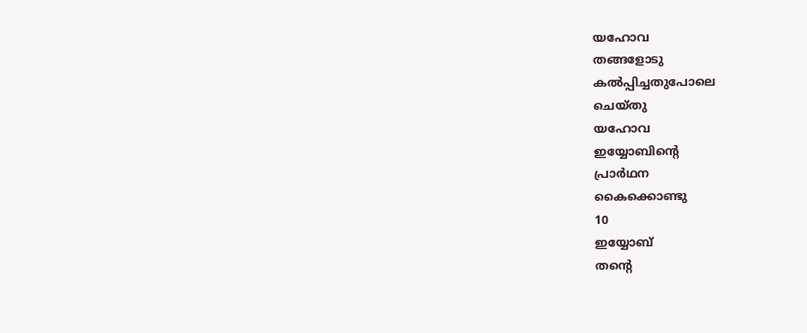യഹോവ
തങ്ങളോടു
കൽപ്പിച്ചതുപോലെ
ചെയ്തു
യഹോവ
ഇയ്യോബിന്റെ
പ്രാർഥന
കൈക്കൊണ്ടു
10
ഇയ്യോബ്
തന്റെ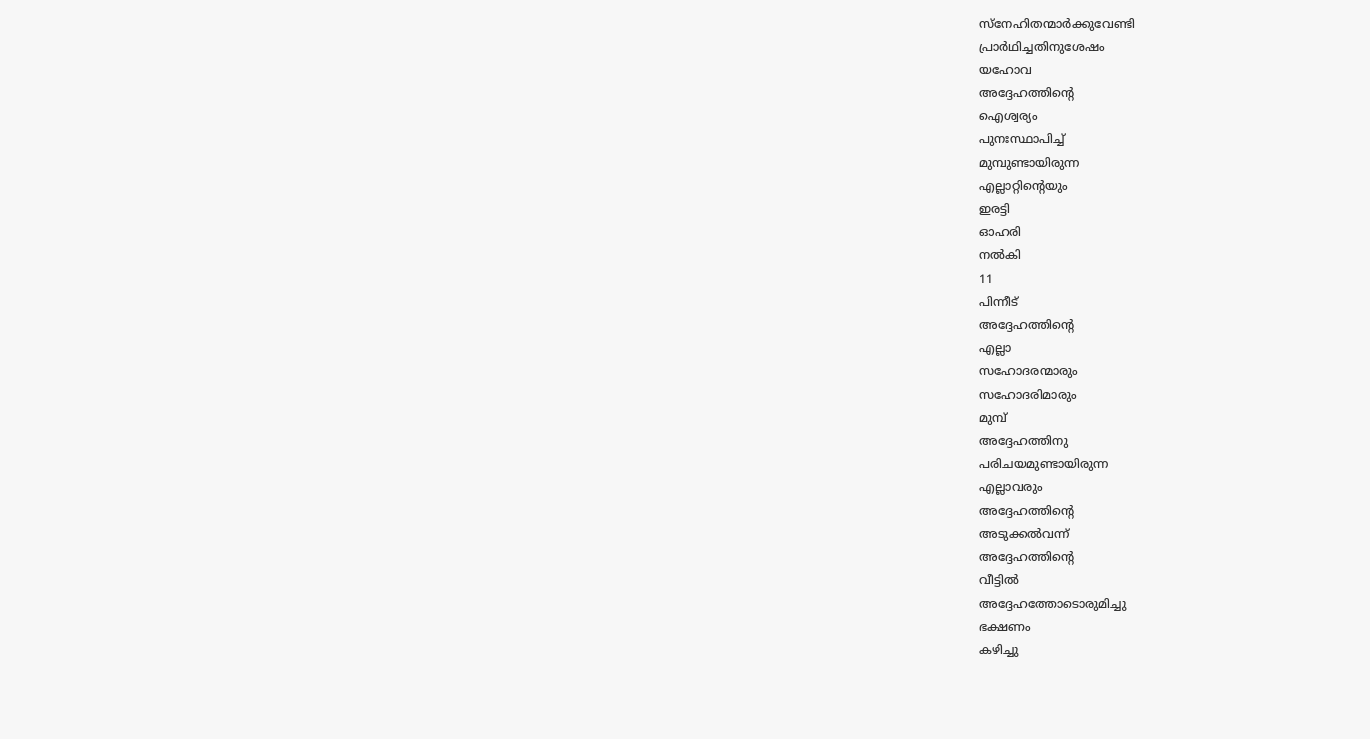സ്നേഹിതന്മാർക്കുവേണ്ടി
പ്രാർഥിച്ചതിനുശേഷം
യഹോവ
അദ്ദേഹത്തിന്റെ
ഐശ്വര്യം
പുനഃസ്ഥാപിച്ച്
മുമ്പുണ്ടായിരുന്ന
എല്ലാറ്റിന്റെയും
ഇരട്ടി
ഓഹരി
നൽകി
11
പിന്നീട്
അദ്ദേഹത്തിന്റെ
എല്ലാ
സഹോദരന്മാരും
സഹോദരിമാരും
മുമ്പ്
അദ്ദേഹത്തിനു
പരിചയമുണ്ടായിരുന്ന
എല്ലാവരും
അദ്ദേഹത്തിന്റെ
അടുക്കൽവന്ന്
അദ്ദേഹത്തിന്റെ
വീട്ടിൽ
അദ്ദേഹത്തോടൊരുമിച്ചു
ഭക്ഷണം
കഴിച്ചു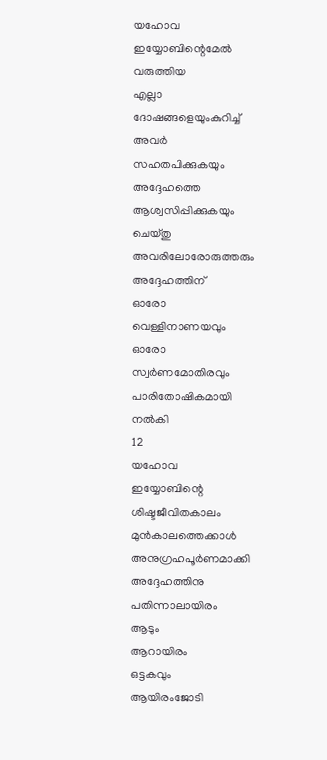യഹോവ
ഇയ്യോബിന്റെമേൽ
വരുത്തിയ
എല്ലാ
ദോഷങ്ങളെയുംകുറിച്ച്
അവർ
സഹതപിക്കുകയും
അദ്ദേഹത്തെ
ആശ്വസിപ്പിക്കുകയും
ചെയ്തു
അവരിലോരോരുത്തരും
അദ്ദേഹത്തിന്
ഓരോ
വെള്ളിനാണയവും
ഓരോ
സ്വർണമോതിരവും
പാരിതോഷികമായി
നൽകി
12
യഹോവ
ഇയ്യോബിന്റെ
ശിഷ്ടജീവിതകാലം
മുൻകാലത്തെക്കാൾ
അനുഗ്രഹപൂർണമാക്കി
അദ്ദേഹത്തിനു
പതിന്നാലായിരം
ആടും
ആറായിരം
ഒട്ടകവും
ആയിരംജോടി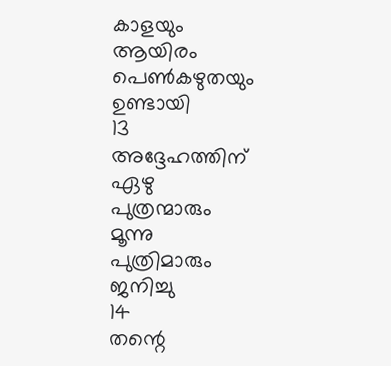കാളയും
ആയിരം
പെൺകഴുതയും
ഉണ്ടായി
13
അദ്ദേഹത്തിന്
ഏഴു
പുത്രന്മാരും
മൂന്നു
പുത്രിമാരും
ജനിച്ചു
14
തന്റെ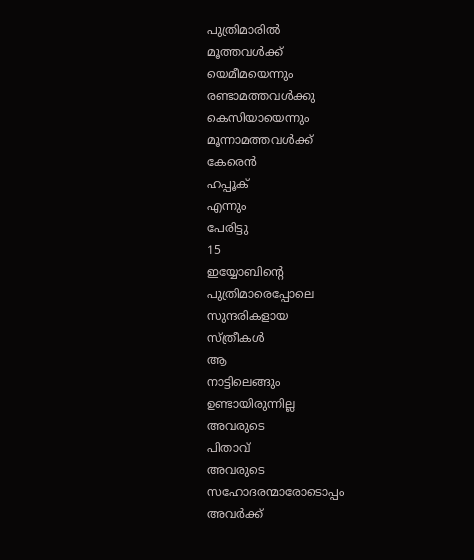പുത്രിമാരിൽ
മൂത്തവൾക്ക്
യെമീമയെന്നും
രണ്ടാമത്തവൾക്കു
കെസിയായെന്നും
മൂന്നാമത്തവൾക്ക്
കേരെൻ
ഹപ്പൂക്
എന്നും
പേരിട്ടു
15
ഇയ്യോബിന്റെ
പുത്രിമാരെപ്പോലെ
സുന്ദരികളായ
സ്ത്രീകൾ
ആ
നാട്ടിലെങ്ങും
ഉണ്ടായിരുന്നില്ല
അവരുടെ
പിതാവ്
അവരുടെ
സഹോദരന്മാരോടൊപ്പം
അവർക്ക്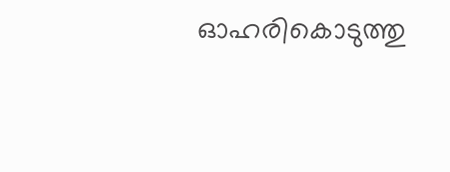ഓഹരികൊടുത്തു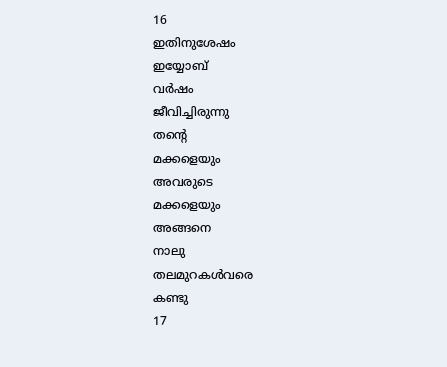16
ഇതിനുശേഷം
ഇയ്യോബ്
വർഷം
ജീവിച്ചിരുന്നു
തന്റെ
മക്കളെയും
അവരുടെ
മക്കളെയും
അങ്ങനെ
നാലു
തലമുറകൾവരെ
കണ്ടു
17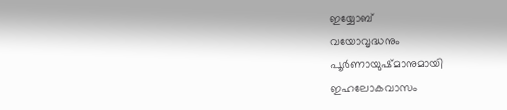ഇയ്യോബ്
വയോവൃദ്ധനും
പൂർണായുഷ്മാനുമായി
ഇഹലോകവാസം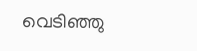വെടിഞ്ഞു